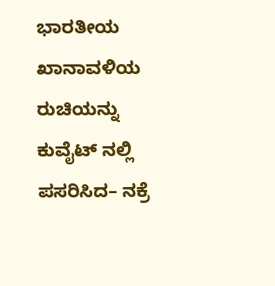ಭಾರತೀಯ ಖಾನಾವಳಿಯ ರುಚಿಯನ್ನು ಕುವೈಟ್ ನಲ್ಲಿ ಪಸರಿಸಿದ– ನಕ್ರೆ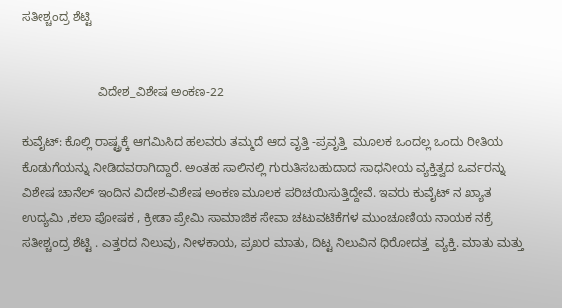ಸತೀಶ್ಚಂದ್ರ ಶೆಟ್ಟಿ


                      ವಿದೇಶ_ವಿಶೇಷ ಅಂಕಣ-22

ಕುವೈಟ್: ಕೊಲ್ಲಿ ರಾಷ್ಟ್ರಕ್ಕೆ ಆಗಮಿಸಿದ ಹಲವರು ತಮ್ಮದೆ ಆದ ವೃತ್ತಿ -ಪ್ರವೃತ್ತಿ  ಮೂಲಕ ಒಂದಲ್ಲ ಒಂದು ರೀತಿಯ ಕೊಡುಗೆಯನ್ನು ನೀಡಿದವರಾಗಿದ್ದಾರೆ. ಅಂತಹ ಸಾಲಿನಲ್ಲಿ ಗುರುತಿಸಬಹುದಾದ ಸಾಧನೀಯ ವ್ಯಕ್ತಿತ್ವದ ಒರ್ವರನ್ನು ವಿಶೇಷ ಚಾನೆಲ್ ಇಂದಿನ ವಿದೇಶ-ವಿಶೇಷ ಅಂಕಣ ಮೂಲಕ ಪರಿಚಯಿಸುತ್ತಿದ್ದೇವೆ. ಇವರು ಕುವೈಟ್ ನ ಖ್ಯಾತ ಉದ್ಯಮಿ ,ಕಲಾ ಪೋಷಕ , ಕ್ರೀಡಾ ಪ್ರೇಮಿ ಸಾಮಾಜಿಕ ಸೇವಾ ಚಟುವಟಿಕೆಗಳ ಮುಂಚೂಣಿಯ ನಾಯಕ ನಕ್ರೆ ಸತೀಶ್ಚಂದ್ರ ಶೆಟ್ಟಿ . ಎತ್ತರದ ನಿಲುವು, ನೀಳಕಾಯ, ಪ್ರಖರ ಮಾತು, ದಿಟ್ಟ ನಿಲುವಿನ ಧಿರೋದತ್ತ  ವ್ಯಕ್ತಿ. ಮಾತು ಮತ್ತು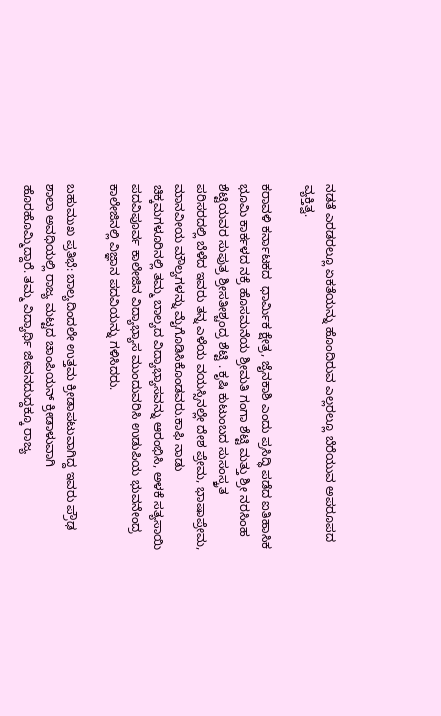ನಡತೆ ಎರಡರಲ್ಲೂ ಏಕತೆಯನ್ನು ಹೊಂದಿರುವ ಎಲ್ಲರಲ್ಲೂ ಬೆರೆಯುವ ಅಪರೂಪದ ವ್ಯಕ್ತಿತ್ವ.

ಕರಾವಳಿ ಕರ್ನಾಟಕದ  ಧಾರ್ಮಿಕ ಕ್ಷೇತ್ರ, ಜೈನಕಾಶಿ ಎಂದು ಪ್ರಸಿದ್ಧಿ ಪಡೆದ ಐತಿಹಾಸಿಕ ಭೂಮಿ ಕಾರ್ಕಳದ ನಕ್ರೆ ಹೊಸಮನೆಯ ಶ್ರೀಮತಿ ಗಂಗಾ ಶೆಟ್ಟಿ ಮತ್ತು ಶ್ರೀ ನರಸಿಂಹ ಶೆಟ್ಟಿಯವರ ಸುಪುತ್ರ ಶ್ರೀಸತೀಶ್ಚಂದ್ರ ಶೆಟ್ಟಿ . ಕೃಷಿ ಕುಟುಂಬದ ಸುಸಂಸ್ಕ್ರತ ಪರಿಸರದಲ್ಲಿ ಬೆಳೆದ ಇವರು ತನ್ನ ಎಳೆಯ ವಯಸ್ಸಿನಲ್ಲೇ ದೇಶ ಪ್ರೇಮ, ಭಾಷಾಪ್ರೇಮ, ಮಾನವೀಯ ಮೌಲ್ಯಗಳನ್ನು ಮೈಗೊಡಿಸಿಕೊಂಡವರು.ಕಾಫಿ ನಾಡು ಚಿಕ್ಕಮಗಳೂರಿನಲ್ಲಿ ತಮ್ಮ ಬಾಲ್ಯದ ವಿದ್ಯಾಭ್ಯಾಸವನ್ನು ಆರಂಭಿಸಿ, ಅಳಕೆ ಸತ್ಯಸಾಯಿ ಪದವಿಪೂರ್ವ ಕಾಲೇಜಿನ ವಿದ್ಯಾಭ್ಯಾಸ ಮುಂದುವರಿಸಿ ಉಡುಪಿಯ ಭುವನೇಂದ್ರ ಕಾಲೇಜಿನಲ್ಲಿ ವಿಜ್ಞಾನ ಪದವಿಯನ್ನು ಗಳಿಸಿದರು.

ಬಹುಮುಖ ಪ್ರತಿಭೆ: ಬಾಲ್ಯದಿಂದಲೇ ಉತ್ತಮ ಕ್ರೀಡಾಪಟುವಾಗಿದ್ದ ಇವರು ಪ್ರೌಢ ಶಾಲಾ ಅವಧಿಯಲ್ಲಿ ರಾಜ್ಯ ಮಟ್ಟದ ಚಾಂಪಿಯನ್ ಕ್ರೀಡಾಳುವಾಗಿ ಹೊರಹೊಮ್ಮಿದ್ದಾರೆ. ತಮ್ಮ ವಿದ್ಯಾರ್ಥಿ ಜೀವನದುದ್ದಕ್ಕೂ ರಾಜ್ಯ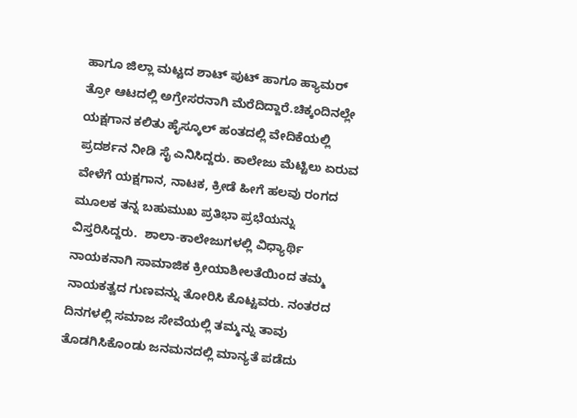ಹಾಗೂ ಜಿಲ್ಲಾ ಮಟ್ಟದ ಶಾಟ್ ಪುಟ್ ಹಾಗೂ ಹ್ಯಾಮರ್ ತ್ರೋ ಆಟದಲ್ಲಿ ಅಗ್ರೇಸರನಾಗಿ ಮೆರೆದಿದ್ದಾರೆ.ಚಿಕ್ಕಂದಿನಲ್ಲೇ ಯಕ್ಷಗಾನ ಕಲಿತು ಹೈಸ್ಕೂಲ್ ಹಂತದಲ್ಲಿ ವೇದಿಕೆಯಲ್ಲಿ ಪ್ರದರ್ಶನ ನೀಡಿ ಸೈ ಎನಿಸಿದ್ದರು. ಕಾಲೇಜು ಮೆಟ್ಟಿಲು ಏರುವ ವೇಳೆಗೆ ಯಕ್ಷಗಾನ, ನಾಟಕ, ಕ್ರೀಡೆ ಹೀಗೆ ಹಲವು ರಂಗದ ಮೂಲಕ ತನ್ನ ಬಹುಮುಖ ಪ್ರತಿಭಾ ಪ್ರಭೆಯನ್ನು ವಿಸ್ತರಿಸಿದ್ದರು.  ಶಾಲಾ-ಕಾಲೇಜುಗಳಲ್ಲಿ ವಿಧ್ಯಾರ್ಥಿ ನಾಯಕನಾಗಿ ಸಾಮಾಜಿಕ ಕ್ರೀಯಾಶೀಲತೆಯಿಂದ ತಮ್ಮ ನಾಯಕತ್ವದ ಗುಣವನ್ನು ತೋರಿಸಿ ಕೊಟ್ಟವರು. ನಂತರದ ದಿನಗಳಲ್ಲಿ ಸಮಾಜ ಸೇವೆಯಲ್ಲಿ ತಮ್ಮನ್ನು ತಾವು ತೊಡಗಿಸಿಕೊಂಡು ಜನಮನದಲ್ಲಿ ಮಾನ್ಯತೆ ಪಡೆದು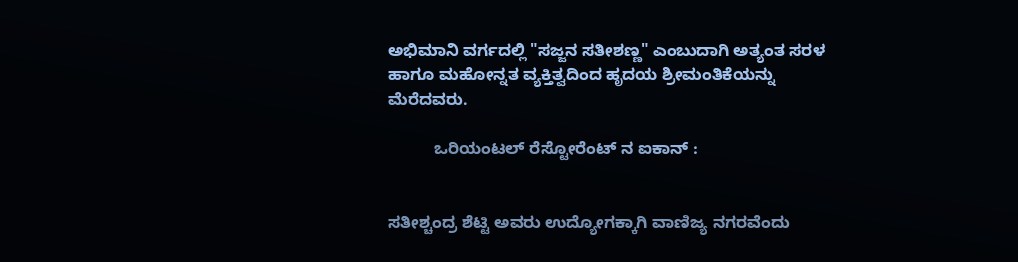ಅಭಿಮಾನಿ ವರ್ಗದಲ್ಲಿ "ಸಜ್ಜನ ಸತೀಶಣ್ಣ" ಎಂಬುದಾಗಿ ಅತ್ಯಂತ ಸರಳ ಹಾಗೂ ಮಹೋನ್ನತ ವ್ಯಕ್ತಿತ್ವದಿಂದ ಹೃದಯ ಶ್ರೀಮಂತಿಕೆಯನ್ನು ಮೆರೆದವರು.

          ಒರಿಯಂಟಲ್ ರೆಸ್ಟೋರೆಂಟ್ ನ ಐಕಾನ್ :


ಸತೀಶ್ಚಂದ್ರ ಶೆಟ್ಟಿ ಅವರು ಉದ್ಯೋಗಕ್ಕಾಗಿ ವಾಣಿಜ್ಯ ನಗರವೆಂದು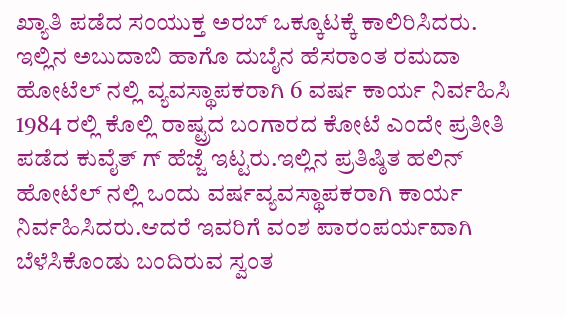ಖ್ಯಾತಿ ಪಡೆದ ಸಂಯುಕ್ತ ಅರಬ್ ಒಕ್ಕೂಟಕ್ಕೆ ಕಾಲಿರಿಸಿದರು. ಇಲ್ಲಿನ ಅಬುದಾಬಿ ಹಾಗೊ ದುಬೈನ ಹೆಸರಾಂತ ರಮದಾ ಹೋಟೆಲ್ ನಲ್ಲಿ ವ್ಯವಸ್ಥಾಪಕರಾಗಿ 6 ವರ್ಷ ಕಾರ್ಯ ನಿರ್ವಹಿಸಿ  1984 ರಲ್ಲಿ ಕೊಲ್ಲಿ ರಾಷ್ಟ್ರದ ಬಂಗಾರದ ಕೋಟೆ ಎಂದೇ ಪ್ರತೀತಿ ಪಡೆದ ಕುವೈತ್ ಗ್ ಹೆಜ್ಜೆ ಇಟ್ಟರು.ಇಲ್ಲಿನ ಪ್ರತಿಷ್ಠಿತ ಹಲಿನ್ ಹೋಟೆಲ್ ನಲ್ಲಿ ಒಂದು ವರ್ಷವ್ಯವಸ್ಥಾಪಕರಾಗಿ ಕಾರ್ಯ ನಿರ್ವಹಿಸಿದರು.ಆದರೆ ಇವರಿಗೆ ವಂಶ ಪಾರಂಪರ್ಯವಾಗಿ  ಬೆಳೆಸಿಕೊಂಡು ಬಂದಿರುವ ಸ್ವಂತ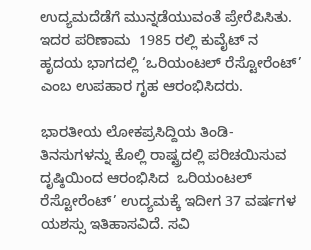ಉದ್ಯಮದೆಡೆಗೆ ಮುನ್ನಡೆಯುವಂತೆ ಪ್ರೇರೆಪಿಸಿತು. ಇದರ ಪರಿಣಾಮ  1985 ರಲ್ಲಿ ಕುವೈಟ್ ನ ಹೃದಯ ಭಾಗದಲ್ಲಿ ‘ಒರಿಯಂಟಲ್ ರೆಸ್ಟೋರೆಂಟ್’ ಎಂಬ ಉಪಹಾರ ಗೃಹ ಆರಂಭಿಸಿದರು.

ಭಾರತೀಯ ಲೋಕಪ್ರಸಿದ್ದಿಯ ತಿಂಡಿ- ತಿನಸುಗಳನ್ನು ಕೊಲ್ಲಿ ರಾಷ್ಟ್ರದಲ್ಲಿ ಪರಿಚಯಿಸುವ ದೃಷ್ಠಿಯಿಂದ ಆರಂಭಿಸಿದ  ಒರಿಯಂಟಲ್ ರೆಸ್ಟೋರೆಂಟ್’ ಉದ್ಯಮಕ್ಕೆ ಇದೀಗ 37 ವರ್ಷಗಳ ಯಶಸ್ಸು ಇತಿಹಾಸವಿದೆ. ಸವಿ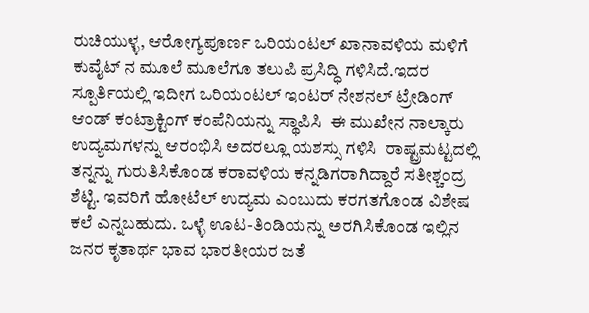ರುಚಿಯುಳ್ಳ, ಆರೋಗ್ಯಪೂರ್ಣ ಒರಿಯಂಟಲ್ ಖಾನಾವಳಿಯ ಮಳಿಗೆ ಕುವೈಟ್ ನ ಮೂಲೆ ಮೂಲೆಗೂ ತಲುಪಿ ಪ್ರಸಿದ್ಧಿ ಗಳಿಸಿದೆ.ಇದರ ಸ್ಪೂರ್ತಿಯಲ್ಲಿ ಇದೀಗ ಒರಿಯಂಟಲ್ ಇಂಟರ್ ನೇಶನಲ್ ಟ್ರೇಡಿಂಗ್ ಆಂಡ್ ಕಂಟ್ರಾಕ್ಟಿಂಗ್ ಕಂಪೆನಿಯನ್ನು ಸ್ಥಾಪಿಸಿ  ಈ ಮುಖೇನ ನಾಲ್ಕಾರು ಉದ್ಯಮಗಳನ್ನು ಆರಂಭಿಸಿ ಅದರಲ್ಲೂ ಯಶಸ್ಸು ಗಳಿಸಿ  ರಾಷ್ಟ್ರಮಟ್ಟದಲ್ಲಿ ತನ್ನನ್ನು ಗುರುತಿಸಿಕೊಂಡ ಕರಾವಳಿಯ ಕನ್ನಡಿಗರಾಗಿದ್ದಾರೆ ಸತೀಶ್ಚಂದ್ರ ಶೆಟ್ಟಿ. ಇವರಿಗೆ ಹೋಟೆಲ್ ಉದ್ಯಮ ಎಂಬುದು ಕರಗತಗೊಂಡ ವಿಶೇಷ ಕಲೆ ಎನ್ನಬಹುದು. ಒಳ್ಳೆ ಊಟ-ತಿಂಡಿಯನ್ನು ಅರಗಿಸಿಕೊಂಡ ಇಲ್ಲಿನ ಜನರ ಕೃತಾರ್ಥ ಭಾವ ಭಾರತೀಯರ ಜತೆ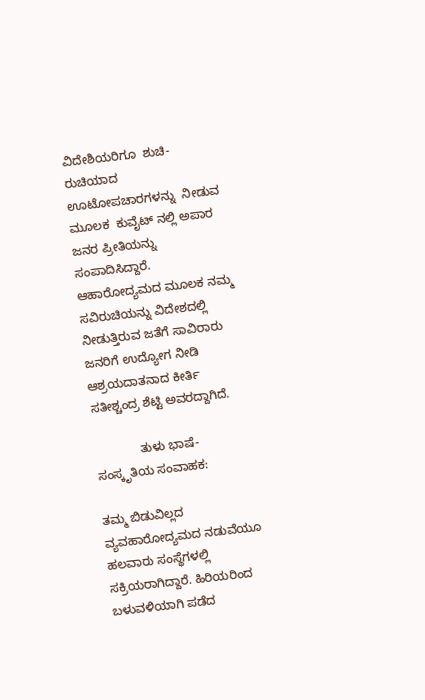ವಿದೇಶಿಯರಿಗೂ  ಶುಚಿ-ರುಚಿಯಾದ ಊಟೋಪಚಾರಗಳನ್ನು  ನೀಡುವ ಮೂಲಕ  ಕುವೈಟ್ ನಲ್ಲಿ ಅಪಾರ ಜನರ ಪ್ರೀತಿಯನ್ನು ಸಂಪಾದಿಸಿದ್ದಾರೆ. ಆಹಾರೋದ್ಯಮದ ಮೂಲಕ ನಮ್ಮ  ಸವಿರುಚಿಯನ್ನು ವಿದೇಶದಲ್ಲಿ ನೀಡುತ್ತಿರುವ ಜತೆಗೆ ಸಾವಿರಾರು ಜನರಿಗೆ ಉದ್ಯೋಗ ನೀಡಿ ಆಶ್ರಯದಾತನಾದ ಕೀರ್ತಿ ಸತೀಶ್ಚಂದ್ರ ಶೆಟ್ಟಿ ಅವರದ್ದಾಗಿದೆ.

             ತುಳು ಭಾಷೆ-ಸಂಸ್ಕೃತಿಯ ಸಂವಾಹಕ:

ತಮ್ಮ ಬಿಡುವಿಲ್ಲದ ವ್ಯವಹಾರೋದ್ಯಮದ ನಡುವೆಯೂ  ಹಲವಾರು ಸಂಸ್ಥೆಗಳಲ್ಲಿ ಸಕ್ರಿಯರಾಗಿದ್ದಾರೆ. ಹಿರಿಯರಿಂದ ಬಳುವಳಿಯಾಗಿ ಪಡೆದ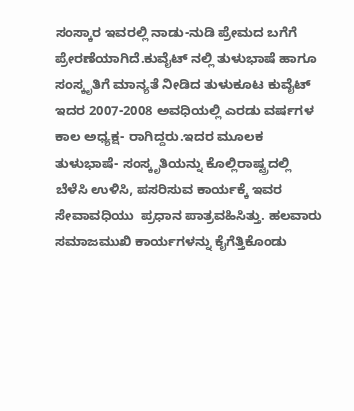ಸಂಸ್ಕಾರ ಇವರಲ್ಲಿ ನಾಡು-ನುಡಿ ಪ್ರೇಮದ ಬಗೆಗೆ ಪ್ರೇರಣೆಯಾಗಿದೆ.ಕುವೈಟ್ ನಲ್ಲಿ ತುಳುಭಾಷೆ ಹಾಗೂ ಸಂಸ್ಕೃತಿಗೆ ಮಾನ್ಯತೆ ನೀಡಿದ ತುಳುಕೂಟ ಕುವೈಟ್ ಇದರ 2007-2008 ಅವಧಿಯಲ್ಲಿ ಎರಡು ವರ್ಷಗಳ ಕಾಲ ಅಧ್ಯಕ್ಷ- ರಾಗಿದ್ದರು.ಇದರ ಮೂಲಕ ತುಳುಭಾಷೆ- ಸಂಸ್ಕೃತಿಯನ್ನು ಕೊಲ್ಲಿರಾಷ್ಟ್ರದಲ್ಲಿ ಬೆಳೆಸಿ ಉಳಿಸಿ, ಪಸರಿಸುವ ಕಾರ್ಯಕ್ಕೆ ಇವರ ಸೇವಾವಧಿಯು  ಪ್ರಧಾನ ಪಾತ್ರವಹಿಸಿತ್ತು. ಹಲವಾರು ಸಮಾಜಮುಖಿ ಕಾರ್ಯಗಳನ್ನು ಕೈಗೆತ್ತಿಕೊಂಡು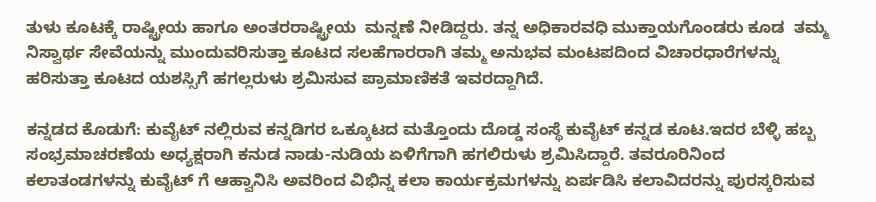ತುಳು ಕೂಟಕ್ಕೆ ರಾಷ್ಟ್ರೀಯ ಹಾಗೂ ಅಂತರರಾಷ್ಟ್ರೀಯ  ಮನ್ನಣೆ ನೀಡಿದ್ದರು. ತನ್ನ ಅಧಿಕಾರವಧಿ ಮುಕ್ತಾಯಗೊಂಡರು ಕೂಡ  ತಮ್ಮ ನಿಸ್ವಾರ್ಥ ಸೇವೆಯನ್ನು ಮುಂದುವರಿಸುತ್ತಾ ಕೂಟದ ಸಲಹೆಗಾರರಾಗಿ ತಮ್ಮ ಅನುಭವ ಮಂಟಪದಿಂದ ವಿಚಾರಧಾರೆಗಳನ್ನು ಹರಿಸುತ್ತಾ ಕೂಟದ ಯಶಸ್ಸಿಗೆ ಹಗಲ್ಲರುಳು ಶ್ರಮಿಸುವ ಪ್ರಾಮಾಣಿಕತೆ ಇವರದ್ದಾಗಿದೆ.

ಕನ್ನಡದ ಕೊಡುಗೆ: ಕುವೈಟ್ ನಲ್ಲಿರುವ ಕನ್ನಡಿಗರ ಒಕ್ಕೂಟದ ಮತ್ತೊಂದು ದೊಡ್ಡ ಸಂಸ್ಥೆ ಕುವೈಟ್ ಕನ್ನಡ ಕೂಟ.ಇದರ ಬೆಳ್ಳಿ ಹಬ್ಬ ಸಂಭ್ರಮಾಚರಣೆಯ ಅಧ್ಯಕ್ಷರಾಗಿ ಕನುಡ ನಾಡು-ನುಡಿಯ ಏಳಿಗೆಗಾಗಿ ಹಗಲಿರುಳು ಶ್ರಮಿಸಿದ್ದಾರೆ. ತವರೂರಿನಿಂದ ಕಲಾತಂಡಗಳನ್ನು ಕುವೈಟ್ ಗೆ ಆಹ್ವಾನಿಸಿ ಅವರಿಂದ ವಿಭಿನ್ನ ಕಲಾ ಕಾರ್ಯಕ್ರಮಗಳನ್ನು ಏರ್ಪಡಿಸಿ ಕಲಾವಿದರನ್ನು ಪುರಸ್ಕರಿಸುವ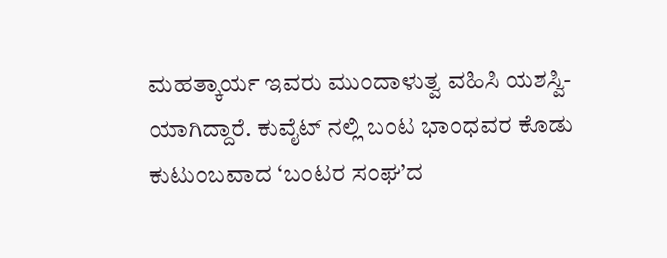ಮಹತ್ಕಾರ್ಯ ಇವರು ಮುಂದಾಳುತ್ವ ವಹಿಸಿ ಯಶಸ್ವಿ- ಯಾಗಿದ್ದಾರೆ. ಕುವೈಟ್ ನಲ್ಲಿ ಬಂಟ ಭಾಂಧವರ ಕೊಡು ಕುಟುಂಬವಾದ ‘ಬಂಟರ ಸಂಘ’ದ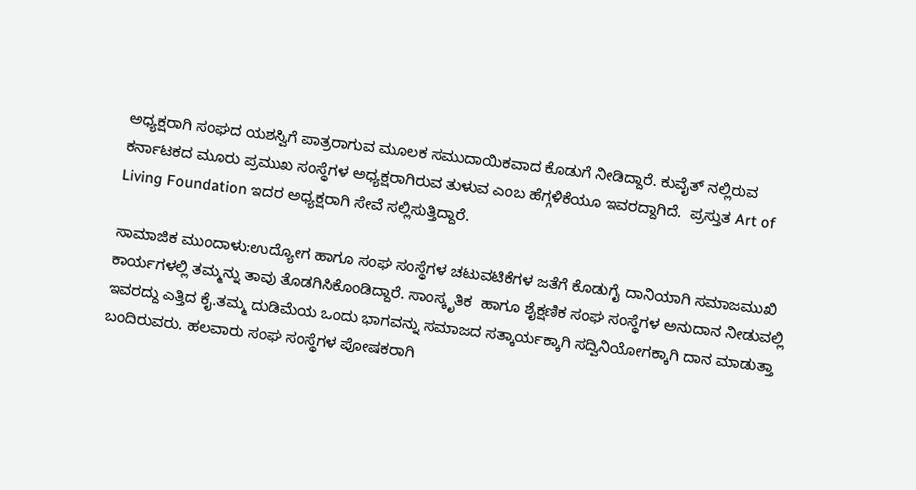ಅಧ್ಯಕ್ಷರಾಗಿ ಸಂಘದ ಯಶಸ್ವಿಗೆ ಪಾತ್ರರಾಗುವ ಮೂಲಕ ಸಮುದಾಯಿಕವಾದ ಕೊಡುಗೆ ನೀಡಿದ್ದಾರೆ. ಕುವೈತ್ ನಲ್ಲಿರುವ ಕರ್ನಾಟಕದ ಮೂರು ಪ್ರಮುಖ ಸಂಸ್ಥೆಗಳ ಅಧ್ಯಕ್ಷರಾಗಿರುವ ತುಳುವ ಎಂಬ ಹೆಗ್ಗಳಿಕೆಯೂ ಇವರದ್ದಾಗಿದೆ.  ಪ್ರಸ್ತುತ Art of Living Foundation ಇದರ ಅಧ್ಯಕ್ಷರಾಗಿ ಸೇವೆ ಸಲ್ಲಿಸುತ್ತಿದ್ದಾರೆ.

ಸಾಮಾಜಿಕ ಮುಂದಾಳು:ಉದ್ಯೋಗ ಹಾಗೂ ಸಂಘ ಸಂಸ್ಥೆಗಳ ಚಟುವಟಿಕೆಗಳ ಜತೆಗೆ ಕೊಡುಗೈ ದಾನಿಯಾಗಿ ಸಮಾಜಮುಖಿ ಕಾರ್ಯಗಳಲ್ಲಿ ತಮ್ಮನ್ನು ತಾವು ತೊಡಗಿಸಿಕೊಂಡಿದ್ದಾರೆ. ಸಾಂಸ್ಕೃತಿಕ  ಹಾಗೂ ಶೈಕ್ಷಣಿಕ ಸಂಘ ಸಂಸ್ಥೆಗಳ ಅನುದಾನ ನೀಡುವಲ್ಲಿ ಇವರದ್ದು ಎತ್ತಿದ ಕೈ.ತಮ್ಮ ದುಡಿಮೆಯ ಒಂದು ಭಾಗವನ್ನು ಸಮಾಜದ ಸತ್ಕಾರ್ಯಕ್ಕಾಗಿ ಸದ್ವಿನಿಯೋಗಕ್ಕಾಗಿ ದಾನ ಮಾಡುತ್ತಾ ಬಂದಿರುವರು. ಹಲವಾರು ಸಂಘ ಸಂಸ್ಥೆಗಳ ಪೋಷಕರಾಗಿ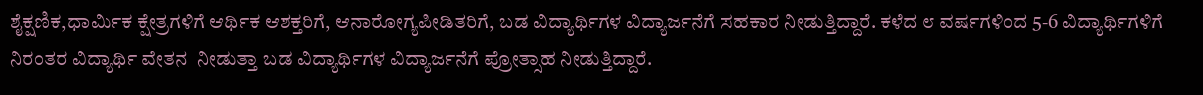ಶೈಕ್ಷಣಿಕ,ಧಾರ್ಮಿಕ ಕ್ಷೇತ್ರಗಳಿಗೆ ಆರ್ಥಿಕ ಆಶಕ್ತರಿಗೆ, ಆನಾರೋಗ್ಯಪೀಡಿತರಿಗೆ, ಬಡ ವಿದ್ಯಾರ್ಥಿಗಳ ವಿದ್ಯಾರ್ಜನೆಗೆ ಸಹಕಾರ ನೀಡುತ್ತಿದ್ದಾರೆ. ಕಳೆದ ೮ ವರ್ಷಗಳಿಂದ 5-6 ವಿದ್ಯಾರ್ಥಿಗಳಿಗೆ ನಿರಂತರ ವಿದ್ಯಾರ್ಥಿ ವೇತನ  ನೀಡುತ್ತಾ ಬಡ ವಿದ್ಯಾರ್ಥಿಗಳ ವಿದ್ಯಾರ್ಜನೆಗೆ ಪ್ರೋತ್ಸಾಹ ನೀಡುತ್ತಿದ್ದಾರೆ.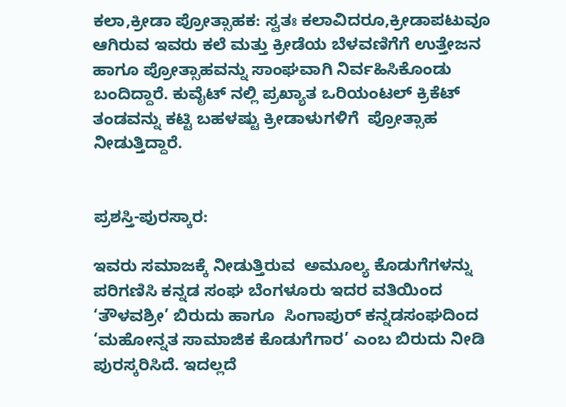ಕಲಾ,ಕ್ರೀಡಾ ಪ್ರೋತ್ಸಾಹಕ: ಸ್ವತಃ ಕಲಾವಿದರೂ,ಕ್ರೀಡಾಪಟುವೂ ಆಗಿರುವ ಇವರು ಕಲೆ ಮತ್ತು ಕ್ರೀಡೆಯ ಬೆಳವಣಿಗೆಗೆ ಉತ್ತೇಜನ  ಹಾಗೂ ಪ್ರೋತ್ಸಾಹವನ್ನು ಸಾಂಘವಾಗಿ ನಿರ್ವಹಿಸಿಕೊಂಡು ಬಂದಿದ್ದಾರೆ. ಕುವೈಟ್ ನಲ್ಲಿ ಪ್ರಖ್ಯಾತ ಒರಿಯಂಟಲ್ ಕ್ರಿಕೆಟ್ ತಂಡವನ್ನು ಕಟ್ಟಿ ಬಹಳಷ್ಟು ಕ್ರೀಡಾಳುಗಳಿಗೆ  ಪ್ರೋತ್ಸಾಹ ನೀಡುತ್ತಿದ್ದಾರೆ.


ಪ್ರಶಸ್ತಿ-ಪುರಸ್ಕಾರ:

ಇವರು ಸಮಾಜಕ್ಕೆ ನೀಡುತ್ತಿರುವ  ಅಮೂಲ್ಯ ಕೊಡುಗೆಗಳನ್ನು  ಪರಿಗಣಿಸಿ ಕನ್ನಡ ಸಂಘ ಬೆಂಗಳೂರು ಇದರ ವತಿಯಿಂದ ‘ತೌಳವಶ್ರೀ’ ಬಿರುದು ಹಾಗೂ  ಸಿಂಗಾಪುರ್ ಕನ್ನಡಸಂಘದಿಂದ ‘ಮಹೋನ್ನತ ಸಾಮಾಜಿಕ ಕೊಡುಗೆಗಾರ’ ಎಂಬ ಬಿರುದು ನೀಡಿ ಪುರಸ್ಕರಿಸಿದೆ. ಇದಲ್ಲದೆ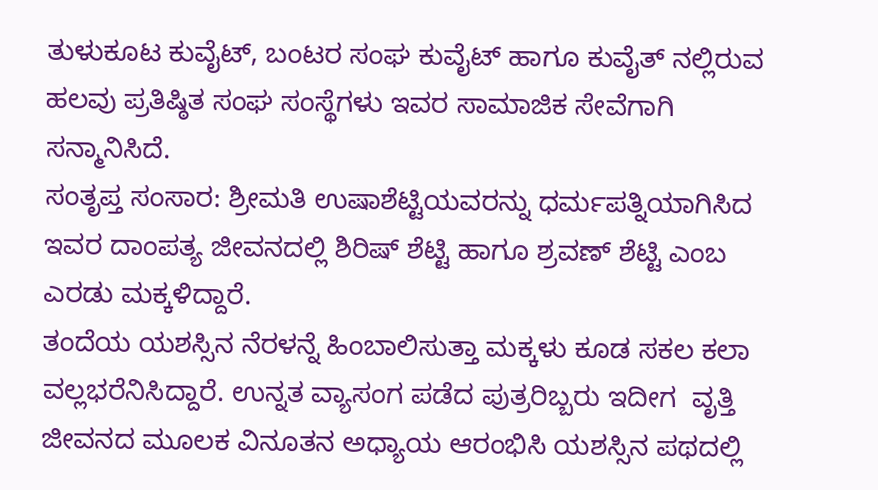ತುಳುಕೂಟ ಕುವೈಟ್, ಬಂಟರ ಸಂಘ ಕುವೈಟ್ ಹಾಗೂ ಕುವೈತ್ ನಲ್ಲಿರುವ ಹಲವು ಪ್ರತಿಷ್ಠಿತ ಸಂಘ ಸಂಸ್ಥೆಗಳು ಇವರ ಸಾಮಾಜಿಕ ಸೇವೆಗಾಗಿ ಸನ್ಮಾನಿಸಿದೆ.
ಸಂತೃಪ್ತ ಸಂಸಾರ: ಶ್ರೀಮತಿ ಉಷಾಶೆಟ್ಟಿಯವರನ್ನು ಧರ್ಮಪತ್ನಿಯಾಗಿಸಿದ ಇವರ ದಾಂಪತ್ಯ ಜೀವನದಲ್ಲಿ ಶಿರಿಷ್ ಶೆಟ್ಟಿ ಹಾಗೂ ಶ್ರವಣ್ ಶೆಟ್ಟಿ ಎಂಬ ಎರಡು ಮಕ್ಕಳಿದ್ದಾರೆ.
ತಂದೆಯ ಯಶಸ್ಸಿನ ನೆರಳನ್ನೆ ಹಿಂಬಾಲಿಸುತ್ತಾ ಮಕ್ಕಳು ಕೂಡ ಸಕಲ ಕಲಾ ವಲ್ಲಭರೆನಿಸಿದ್ದಾರೆ. ಉನ್ನತ ವ್ಯಾಸಂಗ ಪಡೆದ ಪುತ್ರರಿಬ್ಬರು ಇದೀಗ  ವೃತ್ತಿ  ಜೀವನದ ಮೂಲಕ ವಿನೂತನ ಅಧ್ಯಾಯ ಆರಂಭಿಸಿ ಯಶಸ್ಸಿನ ಪಥದಲ್ಲಿ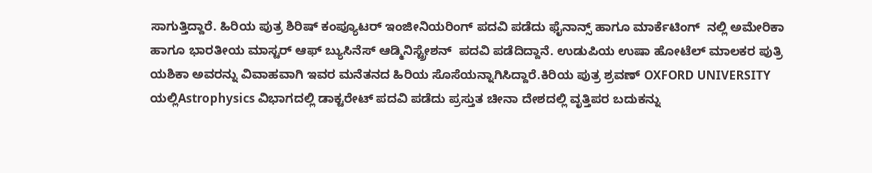ಸಾಗುತ್ತಿದ್ದಾರೆ. ಹಿರಿಯ ಪುತ್ರ ಶಿರಿಷ್ ಕಂಪ್ಯೂಟರ್ ಇಂಜೀನಿಯರಿಂಗ್ ಪದವಿ ಪಡೆದು ಫೈನಾನ್ಸ್ ಹಾಗೂ ಮಾರ್ಕೆಟಿಂಗ್  ನಲ್ಲಿ ಅಮೇರಿಕಾ ಹಾಗೂ ಭಾರತೀಯ ಮಾಸ್ಟರ್ ಆಫ್ ಬ್ಯುಸಿನೆಸ್ ಆಡ್ಮಿನಿಸ್ಟ್ರೇಶನ್  ಪದವಿ ಪಡೆದಿದ್ದಾನೆ. ಉಡುಪಿಯ ಉಷಾ ಹೋಟೆಲ್ ಮಾಲಕರ ಪುತ್ರಿ ಯಶಿಕಾ ಅವರನ್ನು ವಿವಾಹವಾಗಿ ಇವರ ಮನೆತನದ ಹಿರಿಯ ಸೊಸೆಯನ್ನಾಗಿಸಿದ್ದಾರೆ.ಕಿರಿಯ ಪುತ್ರ ಶ್ರವಣ್ OXFORD UNIVERSITY ಯಲ್ಲಿAstrophysics ವಿಭಾಗದಲ್ಲಿ ಡಾಕ್ಟರೇಟ್ ಪದವಿ ಪಡೆದು ಪ್ರಸ್ತುತ ಚೀನಾ ದೇಶದಲ್ಲಿ ವೃತ್ತಿಪರ ಬದುಕನ್ನು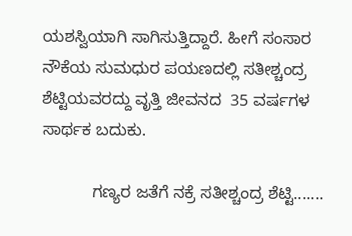ಯಶಸ್ವಿಯಾಗಿ ಸಾಗಿಸುತ್ತಿದ್ದಾರೆ. ಹೀಗೆ ಸಂಸಾರ ನೌಕೆಯ ಸುಮಧುರ ಪಯಣದಲ್ಲಿ ಸತೀಶ್ಚಂದ್ರ ಶೆಟ್ಟಿಯವರದ್ದು ವೃತ್ತಿ ಜೀವನದ  35 ವರ್ಷಗಳ ಸಾರ್ಥಕ ಬದುಕು.

           ಗಣ್ಯರ ಜತೆಗೆ ನಕ್ರೆ ಸತೀಶ್ಚಂದ್ರ ಶೆಟ್ಟಿ.......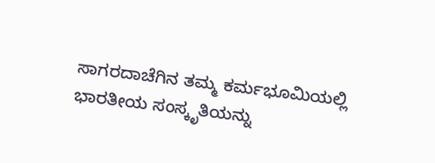ಸಾಗರದಾಚೆಗಿನ ತಮ್ಮ ಕರ್ಮಭೂಮಿಯಲ್ಲಿ ಭಾರತೀಯ ಸಂಸ್ಕೃತಿಯನ್ನು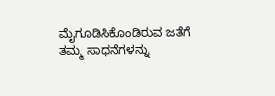ಮೈಗೂಡಿಸಿಕೊಂಡಿರುವ ಜತೆಗೆ ತಮ್ಮ ಸಾಧನೆಗಳನ್ನು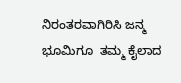ನಿರಂತರವಾಗಿರಿಸಿ ಜನ್ಮ ಭೂಮಿಗೂ  ತಮ್ಮ ಕೈಲಾದ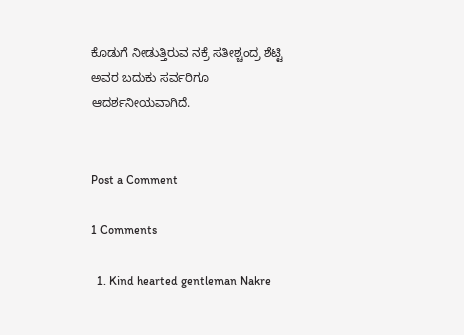ಕೊಡುಗೆ ನೀಡುತ್ತಿರುವ ನಕ್ರೆ ಸತೀಶ್ಚಂದ್ರ ಶೆಟ್ಟಿ ಅವರ ಬದುಕು ಸರ್ವರಿಗೂ ಆದರ್ಶನೀಯವಾಗಿದೆ.


Post a Comment

1 Comments

  1. Kind hearted gentleman Nakre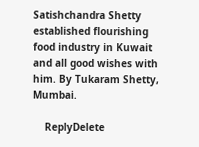Satishchandra Shetty established flourishing food industry in Kuwait and all good wishes with him. By Tukaram Shetty, Mumbai.

    ReplyDelete